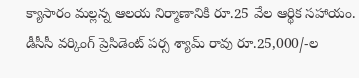క్యాసారం మల్లన్న ఆలయ నిర్మాణానికి రూ.25 వేల ఆర్థిక సహాయం.
డీసీసీ వర్కింగ్ ప్రెసిడెంట్ పర్స శ్యామ్ రావు రూ.25,000/-ల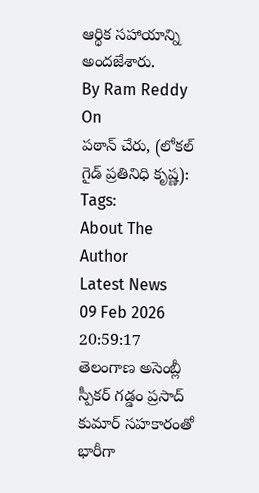ఆర్థిక సహాయాన్ని అందజేశారు.
By Ram Reddy
On
పఠాన్ చేరు, (లోకల్ గైడ్ ప్రతినిధి కృష్ణ):
Tags:
About The Author
Latest News
09 Feb 2026 20:59:17
తెలంగాణ అసెంబ్లీ స్పీకర్ గడ్డం ప్రసాద్ కుమార్ సహకారంతో భారీగా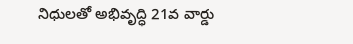నిధులతో అభివృద్ధి 21వ వార్డు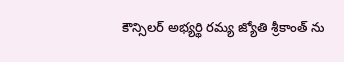కౌన్సిలర్ అభ్యర్థి రమ్య జ్యోతి శ్రీకాంత్ ను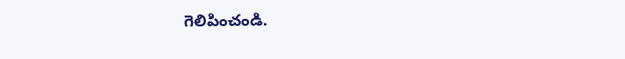గెలిపించండి.